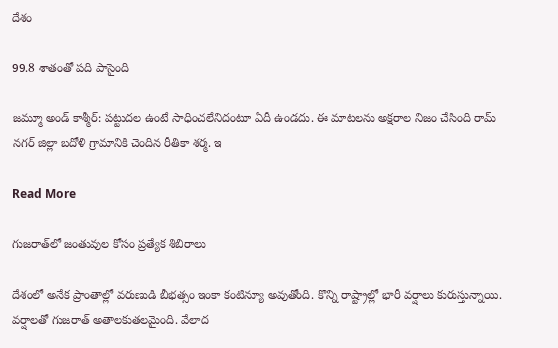దేశం

99.8 శాతంతో పది పాసైంది

జమ్మూ అండ్ కాశ్మీర్: పట్టుదల ఉంటే సాధించలేనిదంటూ ఏదీ ఉండదు. ఈ మాటలను అక్షరాల నిజం చేసింది రామ్ నగర్ జిల్లా బదోళి గ్రామానికి చెందిన రీతికా శర్మ. ఇ

Read More

గుజరాత్‌‌లో జంతువుల కోసం ప్రత్యేక శిబిరాలు

దేశంలో అనేక ప్రాంతాల్లో వరుణుడి బీభత్సం ఇంకా కంటిన్యూ అవుతోంది. కొన్ని రాష్ట్రాల్లో భారీ వర్షాలు కురుస్తున్నాయి. వర్షాలతో గుజరాత్ అతాలకుతలమైంది. వేలాద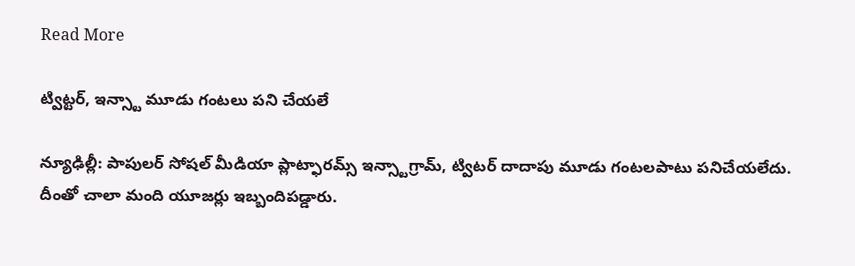Read More

ట్విట్టర్, ఇన్స్టా మూడు గంటలు పని చేయలే

న్యూఢిల్లీ: పాపులర్ సోషల్ మీడియా ప్లాట్ఫారమ్స్ ఇన్స్టాగ్రామ్, ట్విటర్ దాదాపు మూడు గంటలపాటు పనిచేయలేదు. దీంతో చాలా మంది యూజర్లు ఇబ్బందిపడ్డారు.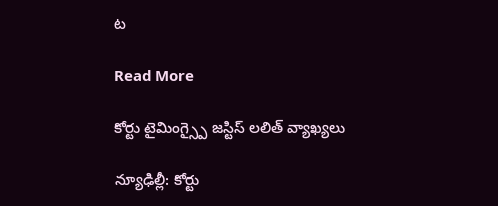ట

Read More

కోర్టు టైమింగ్స్పై జస్టిస్ లలిత్ వ్యాఖ్యలు

న్యూఢిల్లీ: కోర్టు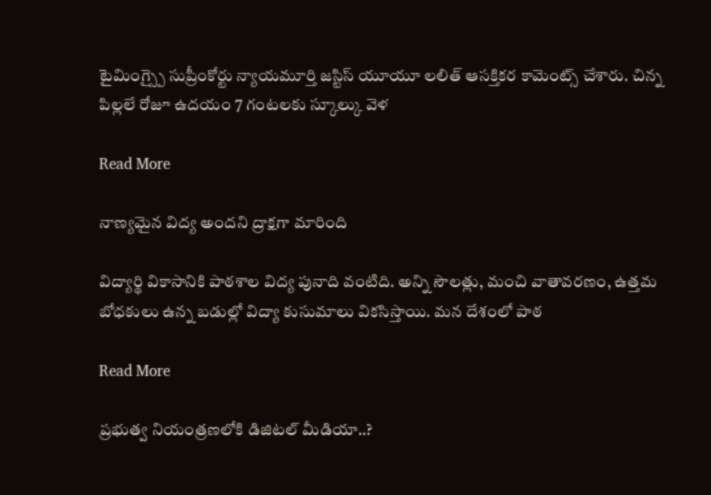టైమింగ్స్పై సుప్రీంకోర్టు న్యాయమూర్తి జస్టిస్ యూయూ లలిత్ ఆసక్తికర కామెంట్స్ చేశారు. చిన్న పిల్లలే రోజూ ఉదయం 7 గంటలకు స్కూల్కు వెళ

Read More

నాణ్యమైన విద్య అందని ద్రాక్షగా మారింది

విద్యార్థి వికాసానికి పాఠశాల విద్య పునాది వంటిది. అన్ని సౌలత్లు, మంచి వాతావరణం, ఉత్తమ బోధకులు ఉన్న బడుల్లో విద్యా కుసుమాలు వికసిస్తాయి. మన దేశంలో పాఠ

Read More

ప్రభుత్వ నియంత్రణలోకి డిజిటల్ మీడియా..?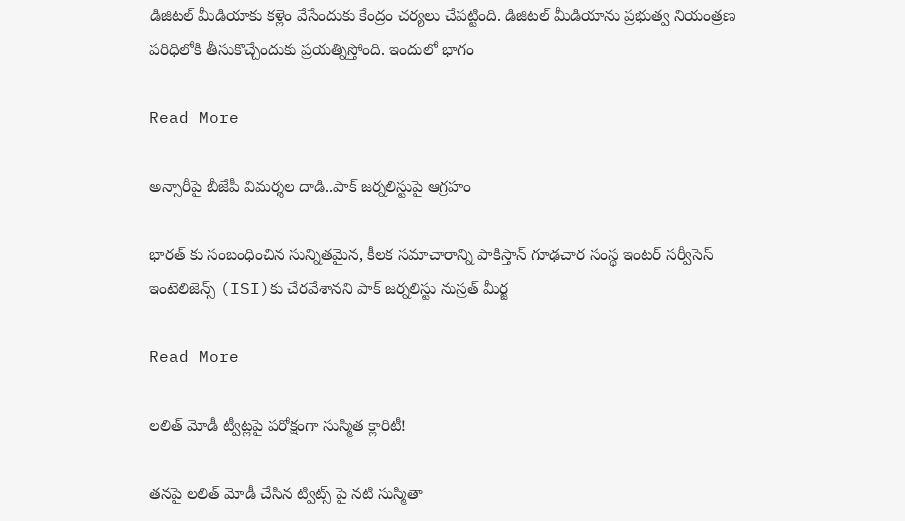డిజిటల్ మీడియాకు కళ్లెం వేసేందుకు కేంద్రం చర్యలు చేపట్టింది. డిజిటల్ మీడియాను ప్రభుత్వ నియంత్రణ పరిధిలోకి తీసుకొచ్చేందుకు ప్రయత్నిస్తోంది. ఇందులో భాగం

Read More

అన్సారీపై బీజేపీ విమర్శల దాడి..పాక్ జర్నలిస్టుపై ఆగ్రహం

భారత్ కు సంబంధించిన సున్నితమైన, కీలక సమాచారాన్ని పాకిస్తాన్ గూఢచార సంస్థ ఇంటర్ సర్వీసెస్ ఇంటెలిజెన్స్ (ISI)కు చేరవేశానని పాక్ జర్నలిస్టు నుస్రత్ మీర్జ

Read More

లలిత్ మోడీ ట్వీట్లపై పరోక్షంగా సుస్మిత క్లారిటీ!

తనపై లలిత్ మోడీ చేసిన ట్విట్స్ పై నటి సుస్మితా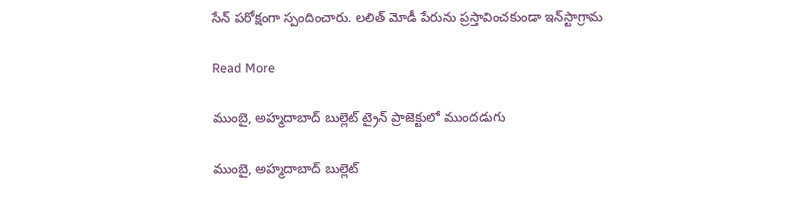సేన్ పరోక్షంగా స్పందించారు. ల‌లిత్ మోడీ పేరును ప్రస్తావించ‌కుండా ఇన్‌స్టాగ్రామ

Read More

ముంబై, అహ్మదాబాద్ బుల్లెట్ ట్రైన్ ప్రాజెక్టులో ముందడుగు

ముంబై, అహ్మదాబాద్ బుల్లెట్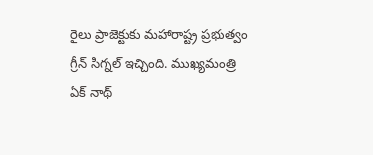రైలు ప్రాజెక్టుకు మహారాష్ట్ర ప్రభుత్వం గ్రీన్ సిగ్నల్ ఇచ్చింది. ముఖ్యమంత్రి ఏక్ నాథ్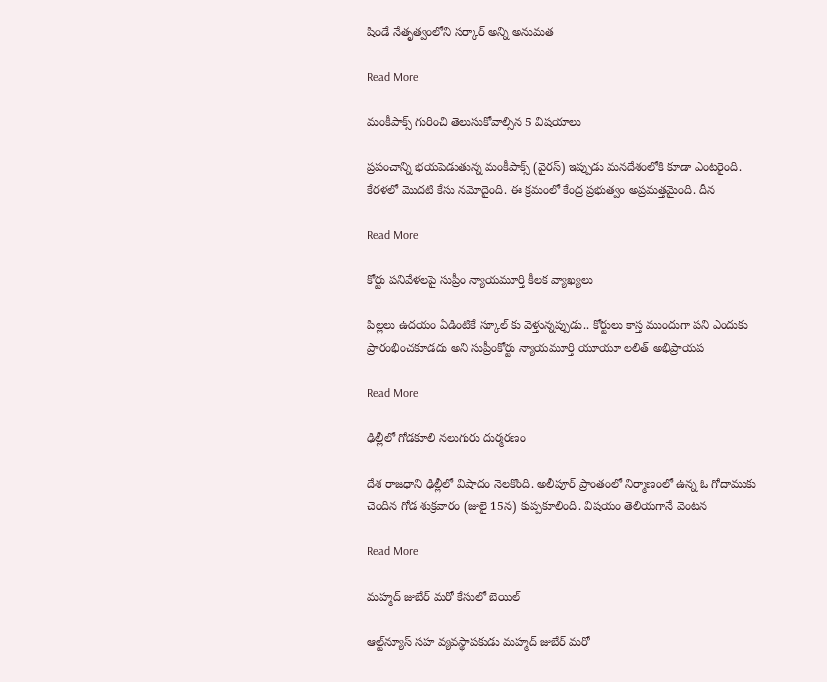షిండే నేతృత్వంలోని సర్కార్ అన్ని అనుమత

Read More

మంకీపాక్స్ గురించి తెలుసుకోవాల్సిన 5 విషయాలు

ప్రపంచాన్ని భయపెడుతున్న మంకీపాక్స్ (వైరస్) ఇప్పుడు మనదేశంలోకి కూడా ఎంటరైంది. కేరళలో మొదటి కేసు నమోదైంది. ఈ క్రమంలో కేంద్ర ప్రభుత్వం అప్రమత్తమైంది. దీన

Read More

కోర్టు పనివేళలపై సుప్రీం న్యాయమూర్తి కీలక వ్యాఖ్యలు

పిల్లలు ఉదయం ఏడింటికే స్కూల్ కు వెళ్తున్నప్పుడు.. కోర్టులు కాస్త ముందుగా పని ఎందుకు ప్రారంభించకూడదు అని సుప్రీంకోర్టు న్యాయమూర్తి యూయూ లలిత్ అభిప్రాయప

Read More

ఢిల్లీలో గోడకూలి నలుగురు దుర్మరణం

దేశ రాజధాని ఢిల్లీలో విషాదం నెలకొంది. అలీపూర్ ప్రాంతంలో నిర్మాణంలో ఉన్న ఓ గోదాముకు చెందిన గోడ శుక్రవారం (జులై 15న) కుప్పకూలింది. విషయం తెలియగానే వెంటన

Read More

మహ్మద్‌ జుబేర్ మరో కేసులో బెయిల్

ఆల్ట్‌న్యూస్‌ సహ వ్యవస్థాపకుడు మహ్మద్‌ జుబేర్ మరో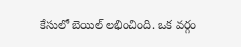కేసులో బెయిల్ లభించింది. ఒక వర్గం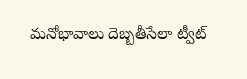మనోభావాలు దెబ్బతీసేలా ట్వీట్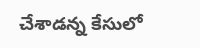చేశాడన్న కేసులో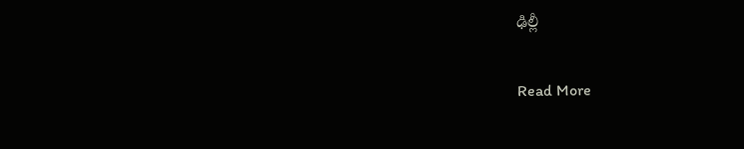ఢిల్లీ

Read More